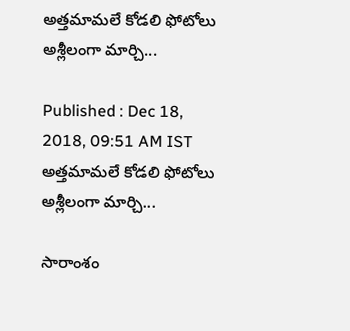అత్తమామలే కోడలి ఫోటోలు అశ్లీలంగా మార్చి...

Published : Dec 18, 2018, 09:51 AM IST
అత్తమామలే కోడలి ఫోటోలు అశ్లీలంగా మార్చి...

సారాంశం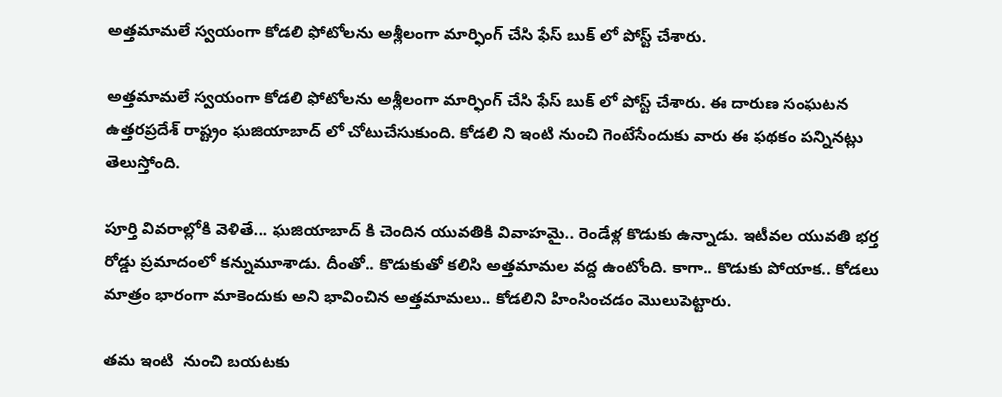అత్తమామలే స్వయంగా కోడలి ఫోటోలను అశ్లీలంగా మార్ఫింగ్ చేసి ఫేస్ బుక్ లో పోస్ట్ చేశారు.

అత్తమామలే స్వయంగా కోడలి ఫోటోలను అశ్లీలంగా మార్ఫింగ్ చేసి ఫేస్ బుక్ లో పోస్ట్ చేశారు. ఈ దారుణ సంఘటన ఉత్తరప్రదేశ్ రాష్ట్రం ఘజియాబాద్ లో చోటుచేసుకుంది. కోడలి ని ఇంటి నుంచి గెంటేసేందుకు వారు ఈ ఫథకం పన్నినట్లు తెలుస్తోంది.

పూర్తి వివరాల్లోకి వెళితే... ఘజియాబాద్ కి చెందిన యువతికి వివాహమై.. రెండేళ్ల కొడుకు ఉన్నాడు. ఇటీవల యువతి భర్త రోడ్డు ప్రమాదంలో కన్నుమూశాడు. దీంతో.. కొడుకుతో కలిసి అత్తమామల వద్ద ఉంటోంది. కాగా.. కొడుకు పోయాక.. కోడలు మాత్రం భారంగా మాకెందుకు అని భావించిన అత్తమామలు.. కోడలిని హింసించడం మొలుపెట్టారు.

తమ ఇంటి  నుంచి బయటకు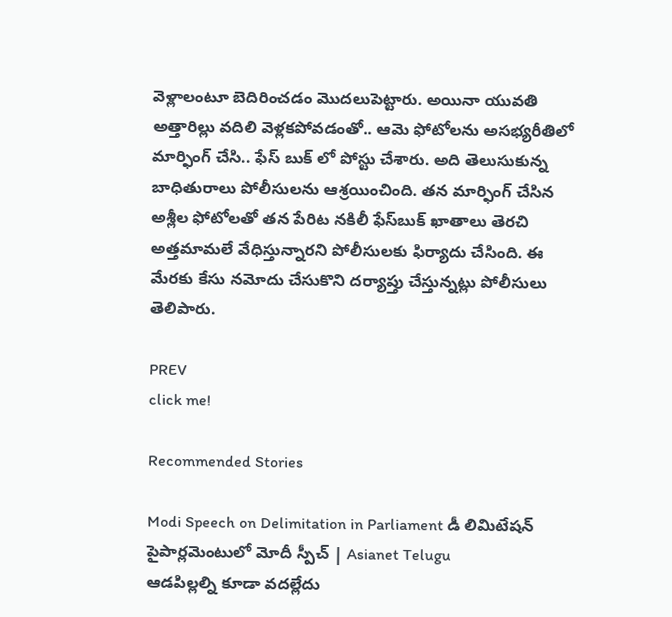వెళ్లాలంటూ బెదిరించడం మొదలుపెట్టారు. అయినా యువతి అత్తారిల్లు వదిలి వెళ్లకపోవడంతో.. ఆమె ఫోటోలను అసభ్యరీతిలో మార్ఫింగ్ చేసి.. ఫేస్ బుక్ లో పోస్టు చేశారు. అది తెలుసుకున్న బాధితురాలు పోలీసులను ఆశ్రయించింది. తన మార్ఫింగ్ చేసిన అశ్లీల ఫోటోలతో తన పేరిట నకిలీ ఫేస్‌బుక్ ఖాతాలు తెరచి అత్తమామలే వేధిస్తున్నారని పోలీసులకు ఫిర్యాదు చేసింది. ఈ మేరకు కేసు నమోదు చేసుకొని దర్యాప్తు చేస్తున్నట్లు పోలీసులు తెలిపారు.

PREV
click me!

Recommended Stories

Modi Speech on Delimitation in Parliament డీ లిమిటేషన్ పైపార్లమెంటులో మోదీ స్పీచ్ | Asianet Telugu
ఆడపిల్లల్ని కూడా వదల్లేదు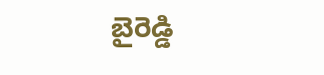బైరెడ్డి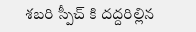శబరి స్పీచ్ కి దద్దరిల్లిన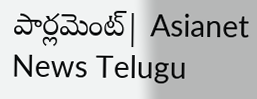పార్లమెంట్| Asianet News Telugu